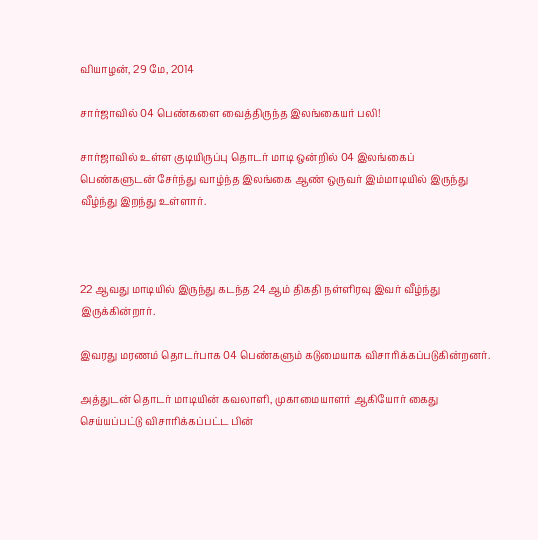வியாழன், 29 மே, 2014

சார்ஜாவில் 04 பெண்களை வைத்திருந்த இலங்கையர் பலி!

சார்ஜாவில் உள்ள குடியிருப்பு தொடர் மாடி ஒன்றில் 04 இலங்கைப்
பெண்களுடன் சேர்ந்து வாழ்ந்த இலங்கை ஆண் ஒருவர் இம்மாடியில் இருந்து
வீழ்ந்து இறந்து உள்ளார்.



22 ஆவது மாடியில் இருந்து கடந்த 24 ஆம் திகதி நள்ளிரவு இவர் வீழ்ந்து
இருக்கின்றார்.

இவரது மரணம் தொடர்பாக 04 பெண்களும் கடுமையாக விசாரிக்கப்படுகின்றனர்.

அத்துடன் தொடர் மாடியின் கவலாளி, முகாமையாளர் ஆகியோர் கைது
செய்யப்பட்டு விசாரிக்கப்பட்ட பின்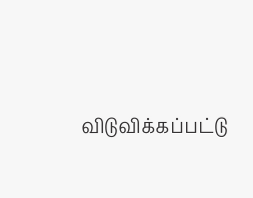விடுவிக்கப்பட்டு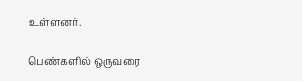உள்ளனர்.

பெண்களில் ஒருவரை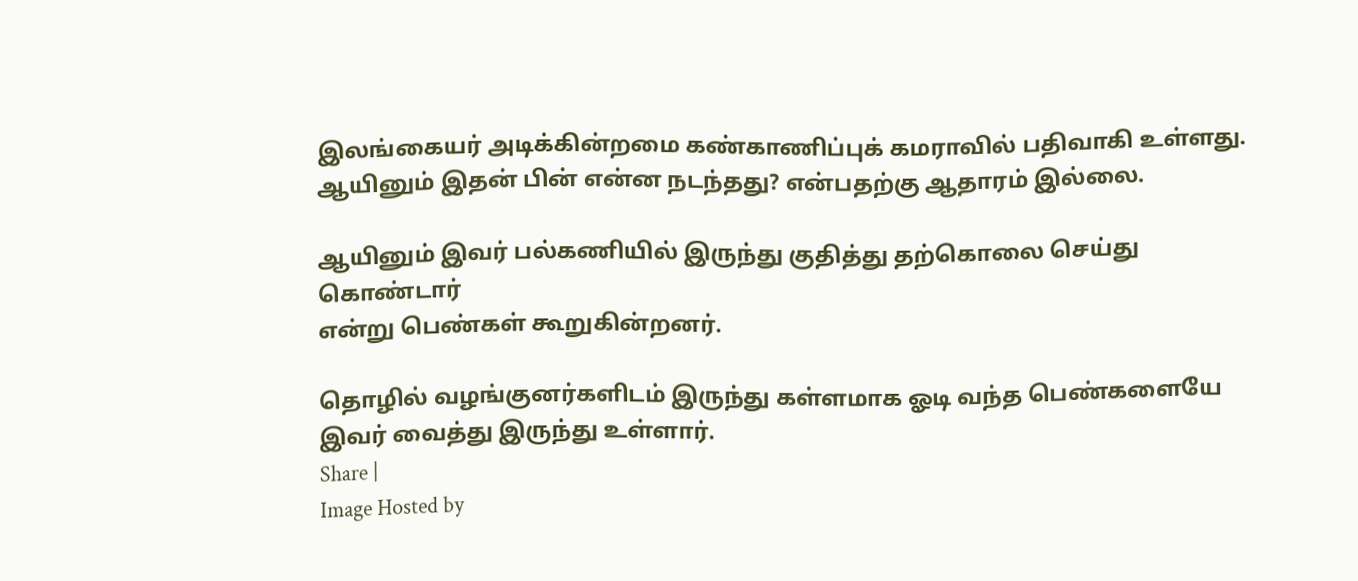இலங்கையர் அடிக்கின்றமை கண்காணிப்புக் கமராவில் பதிவாகி உள்ளது. ஆயினும் இதன் பின் என்ன நடந்தது? என்பதற்கு ஆதாரம் இல்லை.

ஆயினும் இவர் பல்கணியில் இருந்து குதித்து தற்கொலை செய்து கொண்டார்
என்று பெண்கள் கூறுகின்றனர்.

தொழில் வழங்குனர்களிடம் இருந்து கள்ளமாக ஓடி வந்த பெண்களையே இவர் வைத்து இருந்து உள்ளார்.
Share |
Image Hosted by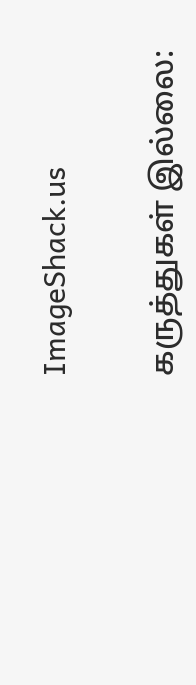ImageShack.us

கருத்துகள் இல்லை: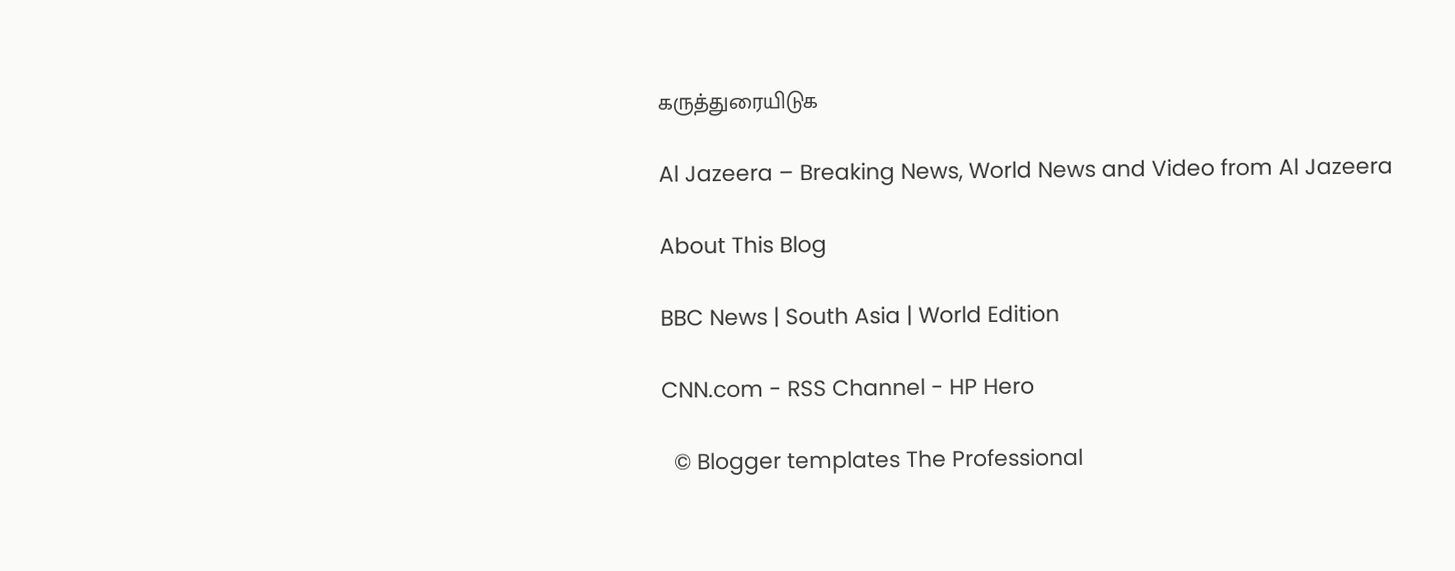கருத்துரையிடுக

Al Jazeera – Breaking News, World News and Video from Al Jazeera

About This Blog

BBC News | South Asia | World Edition

CNN.com - RSS Channel - HP Hero

  © Blogger templates The Professional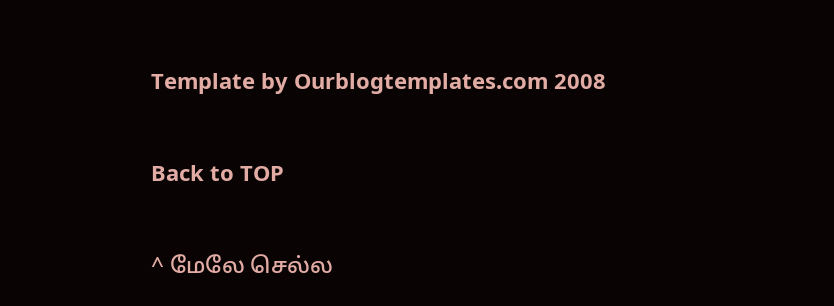Template by Ourblogtemplates.com 2008

Back to TOP

^ மேலே செல்ல